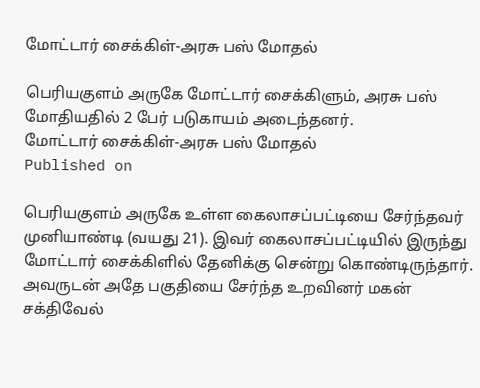மோட்டார் சைக்கிள்-அரசு பஸ் மோதல்

பெரியகுளம் அருகே மோட்டார் சைக்கிளும், அரசு பஸ் மோதியதில் 2 பேர் படுகாயம் அடைந்தனர்.
மோட்டார் சைக்கிள்-அரசு பஸ் மோதல்
Published on

பெரியகுளம் அருகே உள்ள கைலாசப்பட்டியை சேர்ந்தவர் முனியாண்டி (வயது 21). இவர் கைலாசப்பட்டியில் இருந்து மோட்டார் சைக்கிளில் தேனிக்கு சென்று கொண்டிருந்தார். அவருடன் அதே பகுதியை சேர்ந்த உறவினர் மகன் சக்திவேல்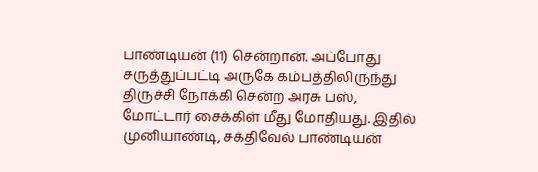பாண்டியன் (11) சென்றான். அப்போது சருத்துப்பட்டி அருகே கம்பத்திலிருந்து திருச்சி நோக்கி சென்ற அரசு பஸ், மோட்டார் சைக்கிள் மீது மோதியது. இதில் முனியாண்டி, சக்திவேல் பாண்டியன்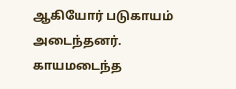ஆகியோர் படுகாயம் அடைந்தனர். காயமடைந்த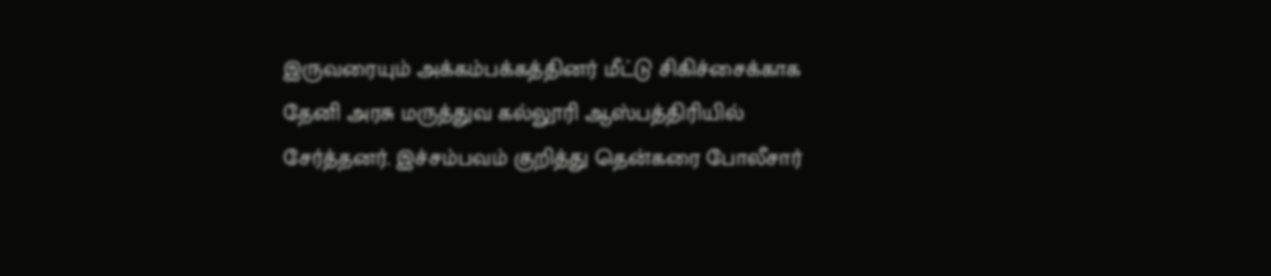இருவரையும் அக்கம்பக்கத்தினர் மீட்டு சிகிச்சைக்காக தேனி அரசு மருத்துவ கல்லூரி ஆஸ்பத்திரியில் சேர்த்தனர். இச்சம்பவம் குறித்து தென்கரை போலீசார்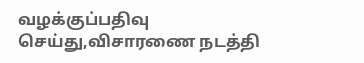வழக்குப்பதிவு செய்து,விசாரணை நடத்தி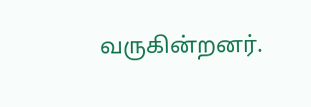வருகின்றனர்.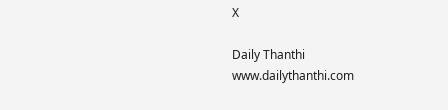X

Daily Thanthi
www.dailythanthi.com